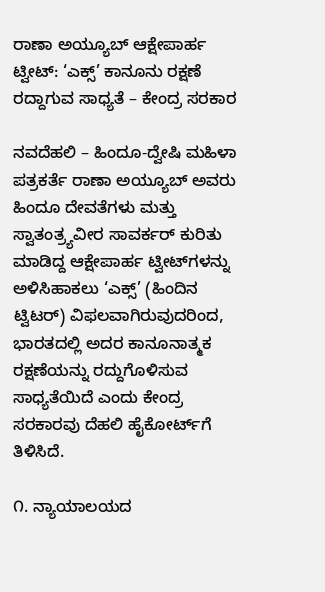ರಾಣಾ ಅಯ್ಯೂಬ್ ಆಕ್ಷೇಪಾರ್ಹ ಟ್ವೀಟ್: ‘ಎಕ್ಸ್’ ಕಾನೂನು ರಕ್ಷಣೆ ರದ್ದಾಗುವ ಸಾಧ್ಯತೆ – ಕೇಂದ್ರ ಸರಕಾರ

ನವದೆಹಲಿ – ಹಿಂದೂ-ದ್ವೇಷಿ ಮಹಿಳಾ ಪತ್ರಕರ್ತೆ ರಾಣಾ ಅಯ್ಯೂಬ್ ಅವರು ಹಿಂದೂ ದೇವತೆಗಳು ಮತ್ತು ಸ್ವಾತಂತ್ರ್ಯವೀರ ಸಾವರ್ಕರ್ ಕುರಿತು ಮಾಡಿದ್ದ ಆಕ್ಷೇಪಾರ್ಹ ಟ್ವೀಟ್‌ಗಳನ್ನು ಅಳಿಸಿಹಾಕಲು ‘ಎಕ್ಸ್’ (ಹಿಂದಿನ ಟ್ವಿಟರ್) ವಿಫಲವಾಗಿರುವುದರಿಂದ, ಭಾರತದಲ್ಲಿ ಅದರ ಕಾನೂನಾತ್ಮಕ ರಕ್ಷಣೆಯನ್ನು ರದ್ದುಗೊಳಿಸುವ ಸಾಧ್ಯತೆಯಿದೆ ಎಂದು ಕೇಂದ್ರ ಸರಕಾರವು ದೆಹಲಿ ಹೈಕೋರ್ಟ್‌ಗೆ ತಿಳಿಸಿದೆ.

೧. ನ್ಯಾಯಾಲಯದ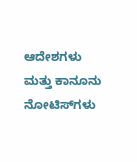ಆದೇಶಗಳು ಮತ್ತು ಕಾನೂನು ನೋಟಿಸ್‌ಗಳು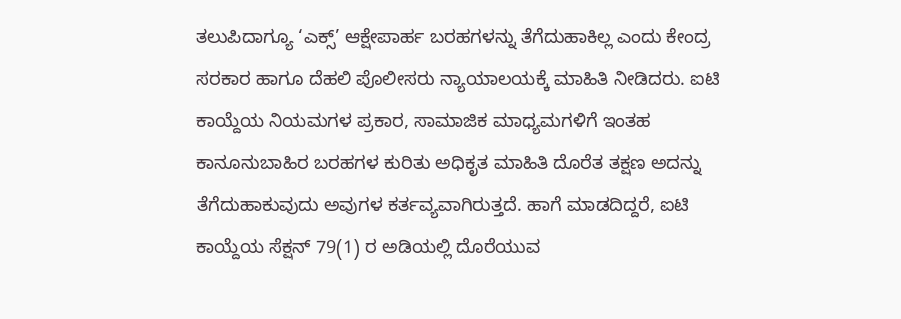ತಲುಪಿದಾಗ್ಯೂ ‘ಎಕ್ಸ್’ ಆಕ್ಷೇಪಾರ್ಹ ಬರಹಗಳನ್ನು ತೆಗೆದುಹಾಕಿಲ್ಲ ಎಂದು ಕೇಂದ್ರ ಸರಕಾರ ಹಾಗೂ ದೆಹಲಿ ಪೊಲೀಸರು ನ್ಯಾಯಾಲಯಕ್ಕೆ ಮಾಹಿತಿ ನೀಡಿದರು. ಐಟಿ ಕಾಯ್ದೆಯ ನಿಯಮಗಳ ಪ್ರಕಾರ, ಸಾಮಾಜಿಕ ಮಾಧ್ಯಮಗಳಿಗೆ ಇಂತಹ ಕಾನೂನುಬಾಹಿರ ಬರಹಗಳ ಕುರಿತು ಅಧಿಕೃತ ಮಾಹಿತಿ ದೊರೆತ ತಕ್ಷಣ ಅದನ್ನು ತೆಗೆದುಹಾಕುವುದು ಅವುಗಳ ಕರ್ತವ್ಯವಾಗಿರುತ್ತದೆ. ಹಾಗೆ ಮಾಡದಿದ್ದರೆ, ಐಟಿ ಕಾಯ್ದೆಯ ಸೆಕ್ಷನ್ 79(1) ರ ಅಡಿಯಲ್ಲಿ ದೊರೆಯುವ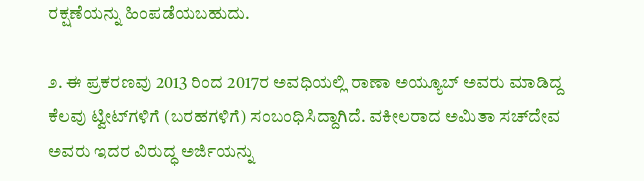ರಕ್ಷಣೆಯನ್ನು ಹಿಂಪಡೆಯಬಹುದು.

೨. ಈ ಪ್ರಕರಣವು 2013 ರಿಂದ 2017ರ ಅವಧಿಯಲ್ಲಿ ರಾಣಾ ಅಯ್ಯೂಬ್ ಅವರು ಮಾಡಿದ್ದ ಕೆಲವು ಟ್ವೀಟ್‌ಗಳಿಗೆ (ಬರಹಗಳಿಗೆ) ಸಂಬಂಧಿಸಿದ್ದಾಗಿದೆ. ವಕೀಲರಾದ ಅಮಿತಾ ಸಚ್‌ದೇವ ಅವರು ಇದರ ವಿರುದ್ಧ ಅರ್ಜಿಯನ್ನು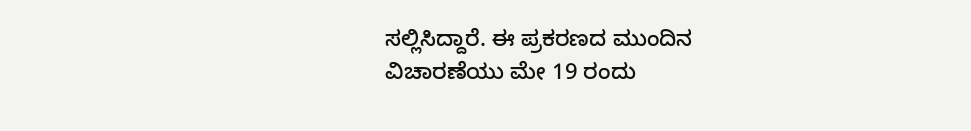ಸಲ್ಲಿಸಿದ್ದಾರೆ. ಈ ಪ್ರಕರಣದ ಮುಂದಿನ ವಿಚಾರಣೆಯು ಮೇ 19 ರಂದು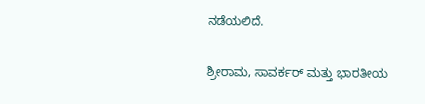ನಡೆಯಲಿದೆ.

ಶ್ರೀರಾಮ, ಸಾವರ್ಕರ್ ಮತ್ತು ಭಾರತೀಯ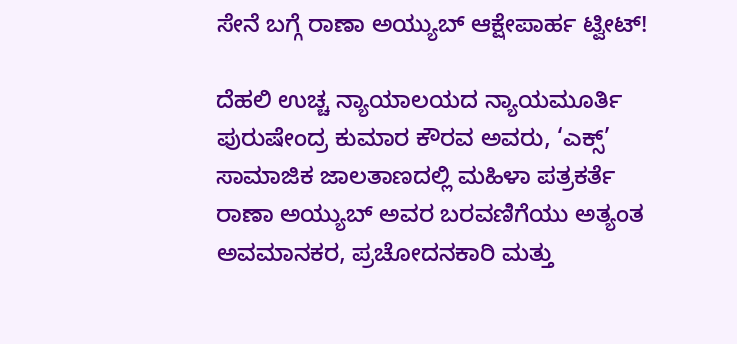ಸೇನೆ ಬಗ್ಗೆ ರಾಣಾ ಅಯ್ಯುಬ್ ಆಕ್ಷೇಪಾರ್ಹ ಟ್ವೀಟ್!

ದೆಹಲಿ ಉಚ್ಚ ನ್ಯಾಯಾಲಯದ ನ್ಯಾಯಮೂರ್ತಿ ಪುರುಷೇಂದ್ರ ಕುಮಾರ ಕೌರವ ಅವರು, ‘ಎಕ್ಸ್’ ಸಾಮಾಜಿಕ ಜಾಲತಾಣದಲ್ಲಿ ಮಹಿಳಾ ಪತ್ರಕರ್ತೆ ರಾಣಾ ಅಯ್ಯುಬ್ ಅವರ ಬರವಣಿಗೆಯು ಅತ್ಯಂತ ಅವಮಾನಕರ, ಪ್ರಚೋದನಕಾರಿ ಮತ್ತು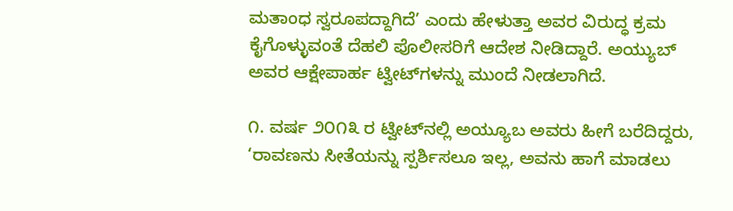ಮತಾಂಧ ಸ್ವರೂಪದ್ದಾಗಿದೆ’ ಎಂದು ಹೇಳುತ್ತಾ ಅವರ ವಿರುದ್ಧ ಕ್ರಮ ಕೈಗೊಳ್ಳುವಂತೆ ದೆಹಲಿ ಪೊಲೀಸರಿಗೆ ಆದೇಶ ನೀಡಿದ್ದಾರೆ. ಅಯ್ಯುಬ್ ಅವರ ಆಕ್ಷೇಪಾರ್ಹ ಟ್ವೀಟ್‌ಗಳನ್ನು ಮುಂದೆ ನೀಡಲಾಗಿದೆ.

೧. ವರ್ಷ ೨೦೧೩ ರ ಟ್ವೀಟ್‌ನಲ್ಲಿ ಅಯ್ಯೂಬ ಅವರು ಹೀಗೆ ಬರೆದಿದ್ದರು, ‘ರಾವಣನು ಸೀತೆಯನ್ನು ಸ್ಪರ್ಶಿಸಲೂ ಇಲ್ಲ, ಅವನು ಹಾಗೆ ಮಾಡಲು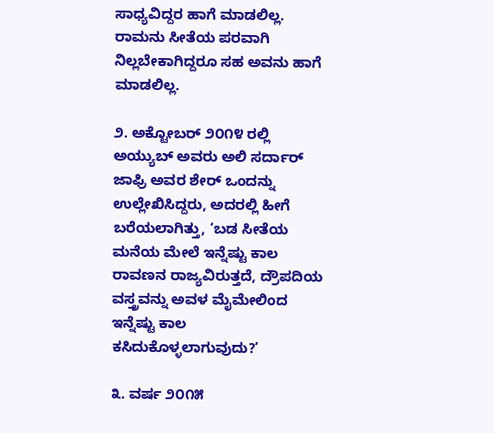ಸಾಧ್ಯವಿದ್ದರ ಹಾಗೆ ಮಾಡಲಿಲ್ಲ. ರಾಮನು ಸೀತೆಯ ಪರವಾಗಿ ನಿಲ್ಲಬೇಕಾಗಿದ್ದರೂ ಸಹ ಅವನು ಹಾಗೆ ಮಾಡಲಿಲ್ಲ.

೨. ಅಕ್ಟೋಬರ್ ೨೦೧೪ ರಲ್ಲಿ ಅಯ್ಯುಬ್ ಅವರು ಅಲಿ ಸರ್ದಾರ್ ಜಾಫ್ರಿ ಅವರ ಶೇರ್ ಒಂದನ್ನು ಉಲ್ಲೇಖಿಸಿದ್ದರು, ಅದರಲ್ಲಿ ಹೀಗೆ ಬರೆಯಲಾಗಿತ್ತು, ‘ಬಡ ಸೀತೆಯ ಮನೆಯ ಮೇಲೆ ಇನ್ನೆಷ್ಟು ಕಾಲ ರಾವಣನ ರಾಜ್ಯವಿರುತ್ತದೆ, ದ್ರೌಪದಿಯ ವಸ್ತ್ರವನ್ನು ಅವಳ ಮೈಮೇಲಿಂದ ಇನ್ನೆಷ್ಟು ಕಾಲ ಕಸಿದುಕೊಳ್ಳಲಾಗುವುದು?’

೩. ವರ್ಷ ೨೦೧೫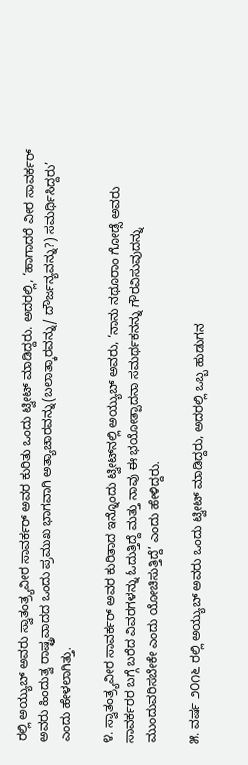ರಲ್ಲಿ ಅಯ್ಯುಬ್ ಅವರು ಸ್ವಾತಂತ್ರ್ಯವೀರ ಸಾವರ್ಕರ್ ಅವರ ಕುರಿತು ಒಂದು ಟ್ವೀಟ್ ಮಾಡಿದ್ದರು. ಅದರಲ್ಲಿ, ‘ಹಾಗಾದರೆ ವೀರ ಸಾವರ್ಕರ್ ಅವರು ಹಿಂದುತ್ವ ರಾಷ್ಟ್ರವಾದದ ಒಂದು ಪ್ರಮುಖ ಭಾಗವಾಗಿ ಅತ್ಯಾಚಾರವನ್ನು(ಬಲಾತ್ಕಾರವನ್ನು/ ದೌರ್ಜನ್ಯವನ್ನು?) ಸಮರ್ಥಿಸಿದ್ದರು’ ಎಂದು ಹೇಳಲಾಗಿತ್ತು.

೪. ಸ್ವಾತಂತ್ರ್ಯವೀರ ಸಾವರ್ಕರ್ ಅವರ ಕುರಿತಾದ ಇನ್ನೊಂದು ಟ್ವೀಟ್‌ನಲ್ಲಿ ಅಯ್ಯುಬ್ ಅವರು, ‘ನಾನು ನಥೂರಾಂ ಗೋಡ್ಸೆ ಅವರು ಸಾವರ್ಕರರ ಬಗ್ಗೆ ಬರೆದ ವಿವರಗಳನ್ನು ಓದುತ್ತಿದ್ದೆ ಮತ್ತು ನಾವು ಈ ಭಯೋತ್ಪಾದನಾ ಸಮರ್ಥಕನನ್ನು ಗೌರವಿಸುವುದನ್ನು ಮುಂದುವರಿಸಬೇಕೇ ಎಂದು ಯೋಚಿಸುತ್ತಿದ್ದೆ’ ಎಂದು ಹೇಳಿದ್ದರು.

೫. ವರ್ಷ ೨೦೧೬ ರಲ್ಲಿ ಅಯ್ಯುಬ್ ಅವರು ಒಂದು ಟ್ವೀಟ್ ಮಾಡಿದ್ದರು, ಅದರಲ್ಲಿ ಒಬ್ಬ ಹುಡುಗನ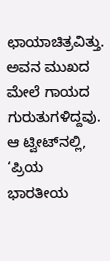ಛಾಯಾಚಿತ್ರವಿತ್ತು. ಅವನ ಮುಖದ ಮೇಲೆ ಗಾಯದ ಗುರುತುಗಳಿದ್ದವು. ಆ ಟ್ವೀಟ್‌ನಲ್ಲಿ, ‘ಪ್ರಿಯ ಭಾರತೀಯ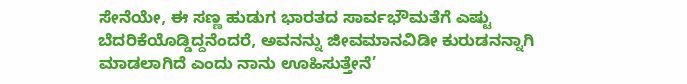ಸೇನೆಯೇ, ಈ ಸಣ್ಣ ಹುಡುಗ ಭಾರತದ ಸಾರ್ವಭೌಮತೆಗೆ ಎಷ್ಟು ಬೆದರಿಕೆಯೊಡ್ಡಿದ್ದನೆಂದರೆ, ಅವನನ್ನು ಜೀವಮಾನವಿಡೀ ಕುರುಡನನ್ನಾಗಿ ಮಾಡಲಾಗಿದೆ ಎಂದು ನಾನು ಊಹಿಸುತ್ತೇನೆ’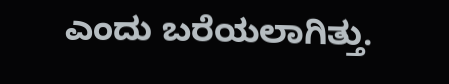ಎಂದು ಬರೆಯಲಾಗಿತ್ತು.